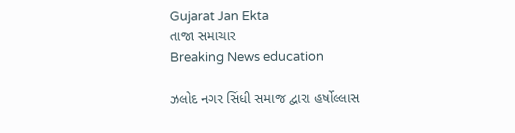Gujarat Jan Ekta
તાજા સમાચાર
Breaking News education

ઝલોદ નગર સિંધી સમાજ દ્વારા હર્ષોલ્લાસ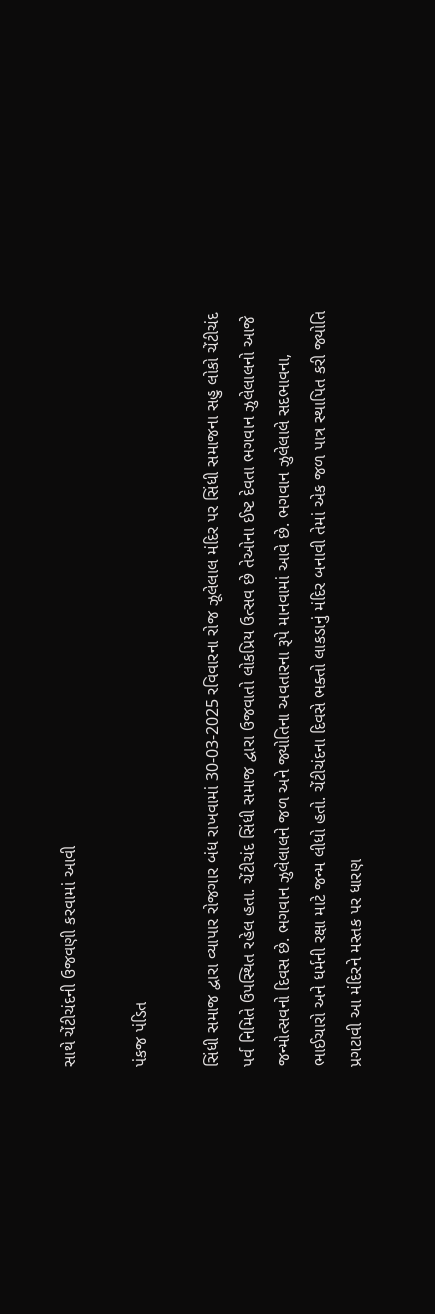સાથે ચેંટીચંદની ઉજવણી કરવામાં આવી

પંકજ પંડિત

સિંધી સમાજ દ્વારા વ્યાપાર રોજગાર બંધ રાખવામાં 30-03-2025 રવિવારના રોજ ઝૂલેલાલ મંદિર પર સિંધી સમાજના સહુ લોકો ચેંટીચંદ પર્વ નિમિતે ઉપસ્થિત રહેલ હતા. ચેંટીચંદ સિંધી સમાજ દ્વારા ઉજવાતો લોકપ્રિય ઉત્સવ છે તેઓના ઈષ્ટ દેવતા ભગવાન ઝુલેલાલનો આજે જન્મોત્સવનો દિવસ છે. ભગવાન ઝુલેલાલને જળ અને જ્યોતિના અવતારના રૂપે માનવામાં આવે છે. ભગવાન ઝુલેલાલે સદભાવના, ભાઈચારો અને ધર્મની રક્ષા માટે જન્મ લીધો હતો. ચેંટીચંદના દિવસે ભક્તો લાકડાનું મંદિર બનાવી તેમાં એક જળ પાત્ર સ્થાપિત કરી જ્યોતિ પ્રગટાવી આ મંદિરને મસ્તક પર ધારણ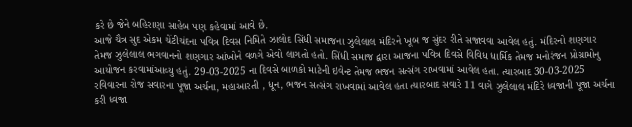કરે છે જેને બહિરાણા સાહેબ પણ કહેવામાં આવે છે.
આજે ચૈત્ર સુદ એકમ ચેંટીચંદના પવિત્ર દિવસ નિમિતે ઝાલોદ સિંધી સમાજના ઝુલેલાલ મંદિરને ખૂબ જ સુંદર રીતે સજાવવા આવેલ હતું. મંદિરનો શણગાર તેમજ ઝુલેલાલ ભગવાનનો શણગાર આંખોને વળગે એવો લાગતો હતો. સિંધી સમાજ દ્વારા આજના પવિત્ર દિવસે વિવિધ ધાર્મિક તેમજ મનોરંજન પ્રોગ્રામોનુ આયોજન કરવામાંઆવ્યુ હતું. 29-03-2025 ના દિવસે બાળકો માટેની ઇવેન્ટ તેમજ ભજન સત્સંગ રાખવામાં આવેલ હતા. ત્યારબાદ 30-03-2025 રવિવારના રોજ સવારના પૂજા અર્ચના, મહાઆરતી , ધૂન, ભજન સત્સંગ રાખવામાં આવેલ હતા ત્યારબાદ સવારે 11 વાગે ઝુલેલાલ મંદિરે ધ્વજાની પૂજા અર્ચના કરી ધ્વજા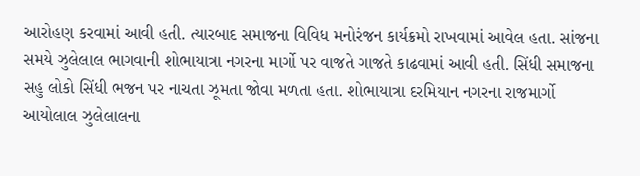આરોહણ કરવામાં આવી હતી. ત્યારબાદ સમાજના વિવિધ મનોરંજન કાર્યક્રમો રાખવામાં આવેલ હતા. સાંજના સમયે ઝુલેલાલ ભાગવાની શોભાયાત્રા નગરના માર્ગો પર વાજતે ગાજતે કાઢવામાં આવી હતી. સિંધી સમાજના સહુ લોકો સિંધી ભજન પર નાચતા ઝૂમતા જોવા મળતા હતા. શોભાયાત્રા દરમિયાન નગરના રાજમાર્ગો આયોલાલ ઝુલેલાલના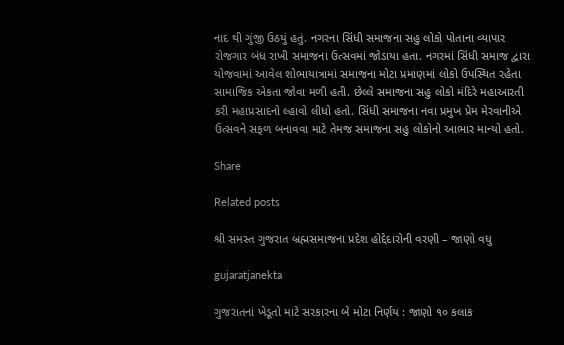નાદ થી ગુંજી ઉઠયું હતું. નગરના સિંધી સમાજના સહુ લોકો પોતાના વ્યાપાર રોજગાર બંધ રાખી સમાજના ઉત્સવમાં જોડાયા હતા. નગરમાં સિંધી સમાજ દ્વારા યોજવામાં આવેલ શોભાયાત્રામાં સમાજના મોટા પ્રમાણમાં લોકો ઉપસ્થિત રહેતા સામાજિક એકતા જોવા મળી હતી. છેલ્લે સમાજના સહુ લોકો મંદિરે મહાઆરતી કરી મહાપ્રસાદનો લ્હાવો લીધો હતો. સિંધી સમાજના નવા પ્રમુખ પ્રેમ મેરવાનીએ ઉત્સવને સફળ બનાવવા માટે તેમજ સમાજના સહુ લોકોનો આભાર માન્યો હતો.

Share

Related posts

શ્રી સમસ્ત ગુજરાત બ્રહ્મસમાજના પ્રદેશ હોદ્દેદારોની વરણી – જાણો વધુ

gujaratjanekta

ગુજરાતનાં ખેડૂતો માટે સરકારના બે મોટા નિર્ણય : જાણો ૧૦ કલાક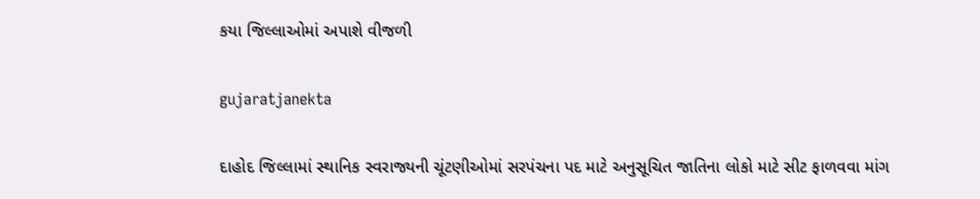કયા જિલ્લાઓમાં અપાશે વીજળી

gujaratjanekta

દાહોદ જિલ્લામાં સ્થાનિક સ્વરાજ્યની ચૂંટણીઓમાં સરપંચના પદ માટે અનુસૂચિત જાતિના લોકો માટે સીટ ફાળવવા માંગ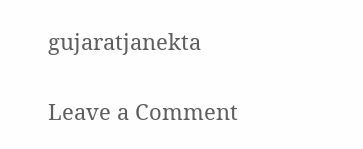gujaratjanekta

Leave a Comment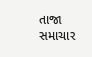તાજા સમાચાર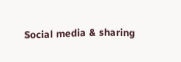Social media & sharing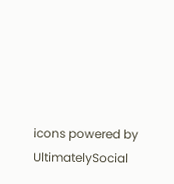icons powered by UltimatelySocial